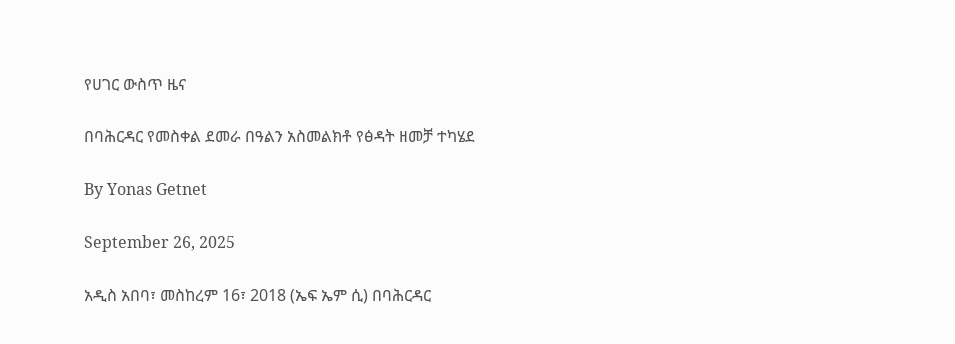የሀገር ውስጥ ዜና

በባሕርዳር የመስቀል ደመራ በዓልን አስመልክቶ የፅዳት ዘመቻ ተካሄደ

By Yonas Getnet

September 26, 2025

አዲስ አበባ፣ መስከረም 16፣ 2018 (ኤፍ ኤም ሲ) በባሕርዳር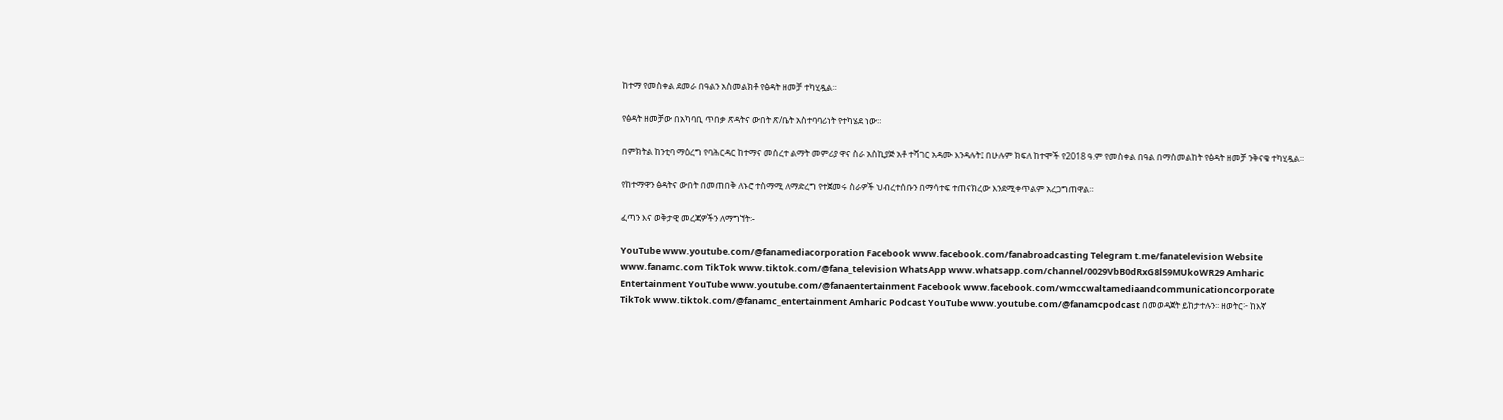ከተማ የመስቀል ደመራ በዓልን አስመልክቶ የፅዳት ዘመቻ ተካሂዷል።

የፅዳት ዘመቻው በአካባቢ ጥበቃ ጽዳትና ውበት ጽ/ቤት አስተባባሪነት የተካሄደ ነው።

በምክትል ከንቲባ ማዕረግ የባሕርዳር ከተማና መሰረተ ልማት መምሪያ ዋና ስራ አስኪያጅ አቶ ተሻገር አዳሙ እንዳሉት፤ በሁሉም ክፍለ ከተሞች የ2018 ዓ.ም የመስቀል በዓል በማስመልከት የፅዳት ዘመቻ ንቅናቄ ተካሂዷል።

የከተማዋን ፅዳትና ውበት በመጠበቅ ለኑሮ ተስማሚ ለማድረግ የተጀመሩ ስራዎች ህብረተሰቡን በማሳተፍ ተጠናክረው እንደሚቀጥልም አረጋግጠዋል።

ፈጣን እና ወቅታዊ መረጃዎችን ለማግኘት፡-

YouTube www.youtube.com/@fanamediacorporation Facebook www.facebook.com/fanabroadcasting Telegram t.me/fanatelevision Website www.fanamc.com TikTok www.tiktok.com/@fana_television WhatsApp www.whatsapp.com/channel/0029VbB0dRxG8l59MUkoWR29 Amharic Entertainment YouTube www.youtube.com/@fanaentertainment Facebook www.facebook.com/wmccwaltamediaandcommunicationcorporate TikTok www.tiktok.com/@fanamc_entertainment Amharic Podcast YouTube www.youtube.com/@fanamcpodcast በመወዳጀት ይከታተሉን፡፡ ዘወትር፦ ከእኛ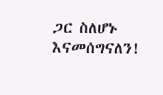ጋር ስለሆኑ እናመሰግናለን!